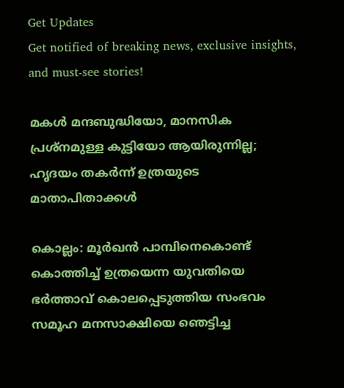Get Updates
Get notified of breaking news, exclusive insights, and must-see stories!

മകള്‍ മന്ദബുദ്ധിയോ, മാനസിക പ്രശ്‌നമുള്ള കുട്ടിയോ ആയിരുന്നില്ല; ഹൃദയം തകര്‍ന്ന് ഉത്രയുടെ മാതാപിതാക്കൾ

കൊല്ലം: മൂര്‍ഖന്‍ പാമ്പിനെകൊണ്ട് കൊത്തിച്ച് ഉത്രയെന്ന യുവതിയെ ഭര്‍ത്താവ് കൊലപ്പെടുത്തിയ സംഭവം സമൂഹ മനസാക്ഷിയെ ഞെട്ടിച്ച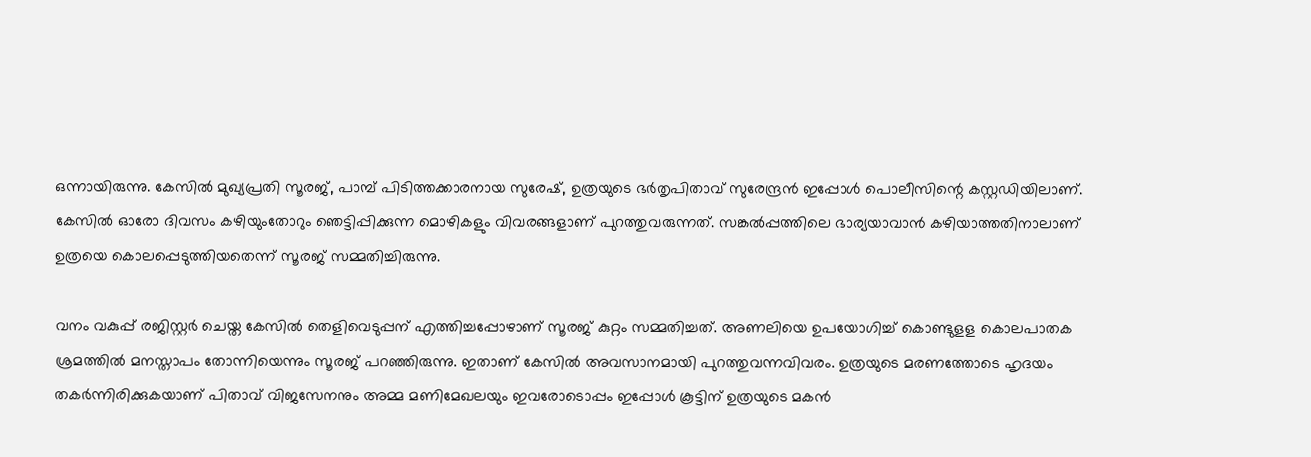ഒന്നായിരുന്നു. കേസില്‍ മുഖ്യപ്രതി സൂരജ്, പാമ്പ് പിടിത്തക്കാരനായ സുരേഷ്, ഉത്രയുടെ ഭര്‍തൃപിതാവ് സുരേന്ദ്രന്‍ ഇപ്പോള്‍ പൊലീസിന്റെ കസ്റ്റഡിയിലാണ്. കേസില്‍ ഓരോ ദിവസം കഴിയുംതോറും ഞെട്ടിപ്പിക്കുന്ന മൊഴികളും വിവരങ്ങളാണ് പുറത്തുവരുന്നത്. സങ്കല്‍പ്പത്തിലെ ഭാര്യയാവാന്‍ കഴിയാത്തതിനാലാണ് ഉത്രയെ കൊലപ്പെടുത്തിയതെന്ന് സൂരജ് സമ്മതിച്ചിരുന്നു.

വനം വകുപ്പ് രജിസ്റ്റര്‍ ചെയ്ത കേസില്‍ തെളിവെടുപ്പന് എത്തിച്ചപ്പോഴാണ് സൂരജ് കുറ്റം സമ്മതിച്ചത്. അണലിയെ ഉപയോഗിച്ച് കൊണ്ടുളള കൊലപാതക ശ്രമത്തില്‍ മനസ്താപം തോന്നിയെന്നും സൂരജ് പറഞ്ഞിരുന്നു. ഇതാണ് കേസില്‍ അവസാനമായി പുറത്തുവന്നവിവരം. ഉത്രയുടെ മരണത്തോടെ ഹൃദയം തകര്‍ന്നിരിക്കുകയാണ് പിതാവ് വിജസേനനും അമ്മ മണിമേഖലയും ഇവരോടൊപ്പം ഇപ്പോള്‍ കൂട്ടിന് ഉത്രയുടെ മകന്‍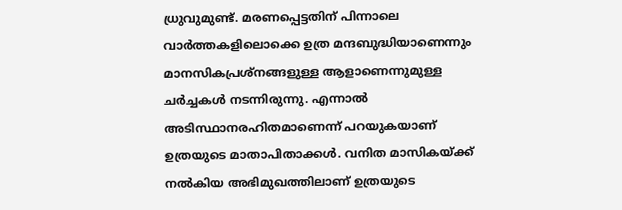ധ്രുവുമുണ്ട്. മരണപ്പെട്ടതിന് പിന്നാലെ വാര്‍ത്തകളിലൊക്കെ ഉത്ര മന്ദബുദ്ധിയാണെന്നും മാനസികപ്രശ്‌നങ്ങളുള്ള ആളാണെന്നുമുള്ള ചര്‍ച്ചകള്‍ നടന്നിരുന്നു. എന്നാല്‍ അടിസ്ഥാനരഹിതമാണെന്ന് പറയുകയാണ് ഉത്രയുടെ മാതാപിതാക്കള്‍. വനിത മാസികയ്ക്ക് നല്‍കിയ അഭിമുഖത്തിലാണ് ഉത്രയുടെ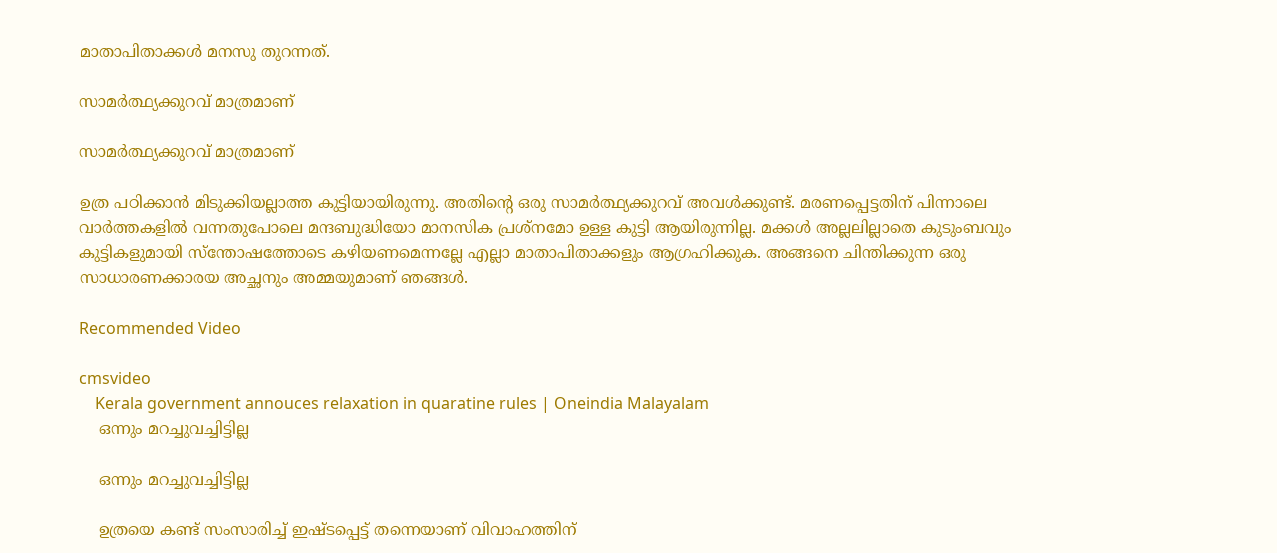മാതാപിതാക്കള്‍ മനസു തുറന്നത്.

സാമര്‍ത്ഥ്യക്കുറവ് മാത്രമാണ്

സാമര്‍ത്ഥ്യക്കുറവ് മാത്രമാണ്

ഉത്ര പഠിക്കാന്‍ മിടുക്കിയല്ലാത്ത കുട്ടിയായിരുന്നു. അതിന്റെ ഒരു സാമര്‍ത്ഥ്യക്കുറവ് അവള്‍ക്കുണ്ട്. മരണപ്പെട്ടതിന് പിന്നാലെ വാര്‍ത്തകളില്‍ വന്നതുപോലെ മന്ദബുദ്ധിയോ മാനസിക പ്രശ്‌നമോ ഉള്ള കുട്ടി ആയിരുന്നില്ല. മക്കള്‍ അല്ലലില്ലാതെ കുടുംബവും കുട്ടികളുമായി സ്‌ന്തോഷത്തോടെ കഴിയണമെന്നല്ലേ എല്ലാ മാതാപിതാക്കളും ആഗ്രഹിക്കുക. അങ്ങനെ ചിന്തിക്കുന്ന ഒരു സാധാരണക്കാരയ അച്ഛനും അമ്മയുമാണ് ഞങ്ങള്‍.

Recommended Video

cmsvideo
    Kerala government annouces relaxation in quaratine rules | Oneindia Malayalam
    ഒന്നും മറച്ചുവച്ചിട്ടില്ല

    ഒന്നും മറച്ചുവച്ചിട്ടില്ല

    ഉത്രയെ കണ്ട് സംസാരിച്ച് ഇഷ്ടപ്പെട്ട് തന്നെയാണ് വിവാഹത്തിന്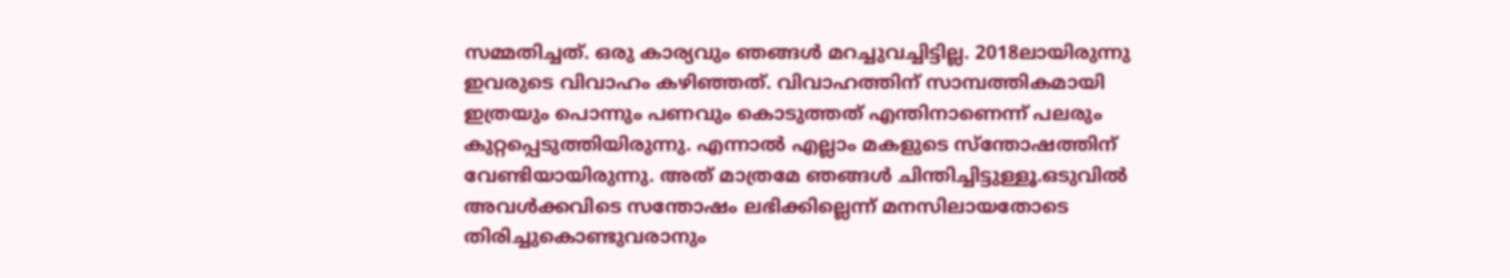സമ്മതിച്ചത്. ഒരു കാര്യവും ഞങ്ങള്‍ മറച്ചുവച്ചിട്ടില്ല. 2018ലായിരുന്നു ഇവരുടെ വിവാഹം കഴിഞ്ഞത്. വിവാഹത്തിന് സാമ്പത്തികമായി ഇത്രയും പൊന്നും പണവും കൊടുത്തത് എന്തിനാണെന്ന് പലരും കുറ്റപ്പെടുത്തിയിരുന്നു. എന്നാല്‍ എല്ലാം മകളുടെ സ്‌ന്തോഷത്തിന് വേണ്ടിയായിരുന്നു. അത് മാത്രമേ ഞങ്ങള്‍ ചിന്തിച്ചിട്ടുള്ളൂ.ഒടുവില്‍ അവള്‍ക്കവിടെ സന്തോഷം ലഭിക്കില്ലെന്ന് മനസിലായതോടെ തിരിച്ചുകൊണ്ടുവരാനും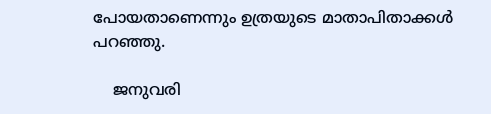പോയതാണെന്നും ഉത്രയുടെ മാതാപിതാക്കള്‍ പറഞ്ഞു.

    ജനുവരി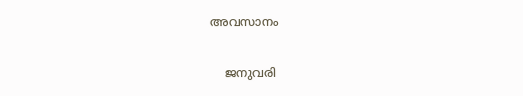അവസാനം

    ജനുവരി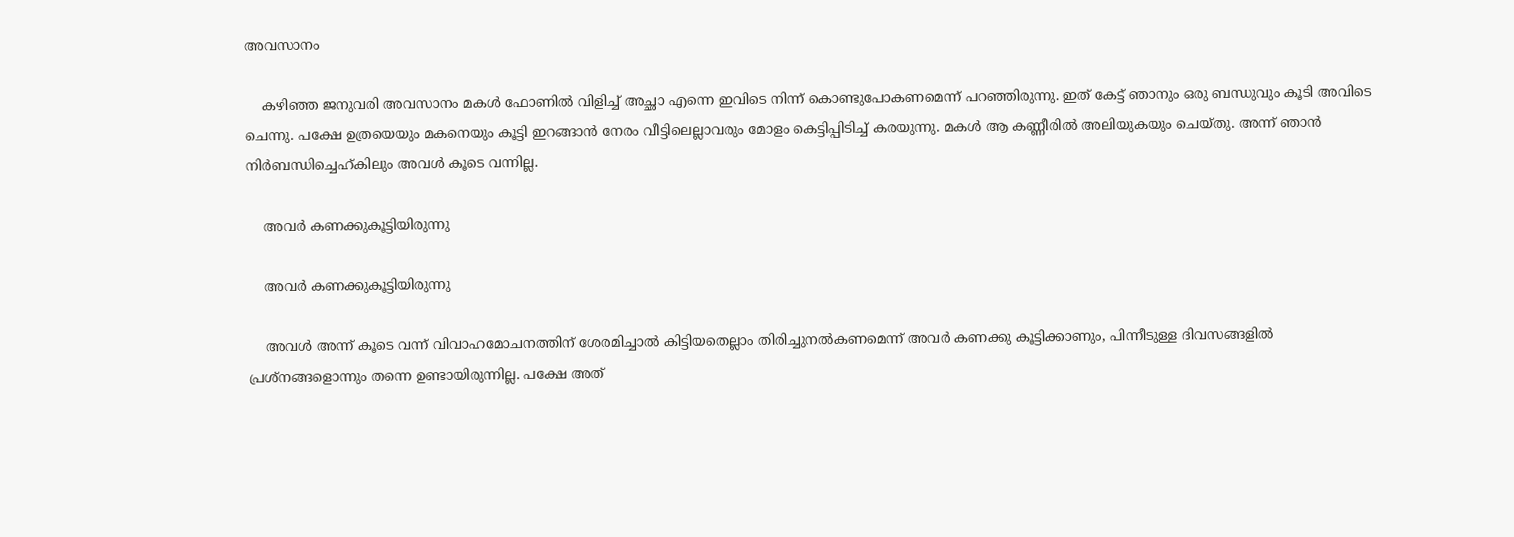അവസാനം

    കഴിഞ്ഞ ജനുവരി അവസാനം മകള്‍ ഫോണില്‍ വിളിച്ച് അച്ഛാ എന്നെ ഇവിടെ നിന്ന് കൊണ്ടുപോകണമെന്ന് പറഞ്ഞിരുന്നു. ഇത് കേട്ട് ഞാനും ഒരു ബന്ധുവും കൂടി അവിടെ ചെന്നു. പക്ഷേ ഉത്രയെയും മകനെയും കൂട്ടി ഇറങ്ങാന്‍ നേരം വീട്ടിലെല്ലാവരും മോളം കെട്ടിപ്പിടിച്ച് കരയുന്നു. മകള്‍ ആ കണ്ണീരില്‍ അലിയുകയും ചെയ്തു. അന്ന് ഞാന്‍ നിര്‍ബന്ധിച്ചെഹ്കിലും അവള്‍ കൂടെ വന്നില്ല.

    അവര്‍ കണക്കുകൂട്ടിയിരുന്നു

    അവര്‍ കണക്കുകൂട്ടിയിരുന്നു

    അവള്‍ അന്ന് കൂടെ വന്ന് വിവാഹമോചനത്തിന് ശേരമിച്ചാല്‍ കിട്ടിയതെല്ലാം തിരിച്ചുനല്‍കണമെന്ന് അവര്‍ കണക്കു കൂട്ടിക്കാണും, പിന്നീടുള്ള ദിവസങ്ങളില്‍ പ്രശ്‌നങ്ങളൊന്നും തന്നെ ഉണ്ടായിരുന്നില്ല. പക്ഷേ അത്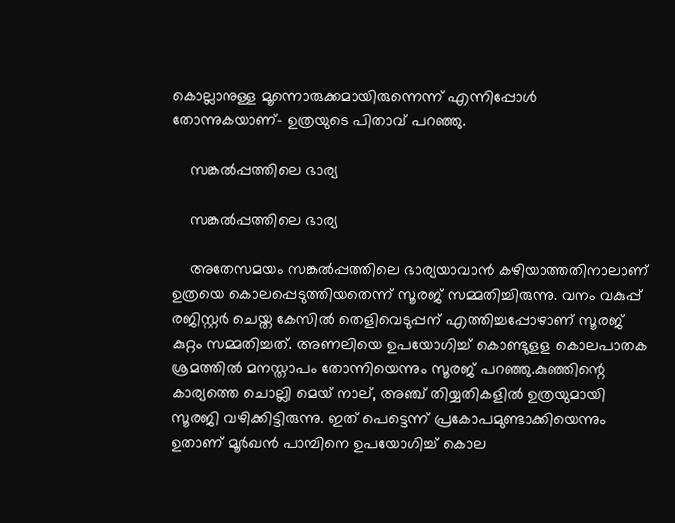കൊല്ലാനുള്ള മൂന്നൊരുക്കമായിരുന്നെന്ന് എന്നിപ്പോള്‍ തോന്നുകയാണ്- ഉത്രയുടെ പിതാവ് പറഞ്ഞു.

    സങ്കല്‍പ്പത്തിലെ ഭാര്യ

    സങ്കല്‍പ്പത്തിലെ ഭാര്യ

    അതേസമയം സങ്കല്‍പ്പത്തിലെ ഭാര്യയാവാന്‍ കഴിയാത്തതിനാലാണ് ഉത്രയെ കൊലപ്പെടുത്തിയതെന്ന് സൂരജ് സമ്മതിച്ചിരുന്നു. വനം വകുപ്പ് രജിസ്റ്റര്‍ ചെയ്ത കേസില്‍ തെളിവെടുപ്പന് എത്തിച്ചപ്പോഴാണ് സൂരജ് കുറ്റം സമ്മതിച്ചത്. അണലിയെ ഉപയോഗിച്ച് കൊണ്ടുളള കൊലപാതക ശ്രമത്തില്‍ മനസ്താപം തോന്നിയെന്നും സൂരജ് പറഞ്ഞു.കുഞ്ഞിന്റെ കാര്യത്തെ ചൊല്ലി മെയ് നാല്, അഞ്ച് തിയ്യതികളില്‍ ഉത്രയുമായി സൂരജി വഴിക്കിട്ടിരുന്നു. ഇത് പെട്ടെന്ന് പ്രകോപമുണ്ടാക്കിയെന്നും ഉതാണ് മൂര്‍ഖന്‍ പാമ്പിനെ ഉപയോഗിച്ച് കൊല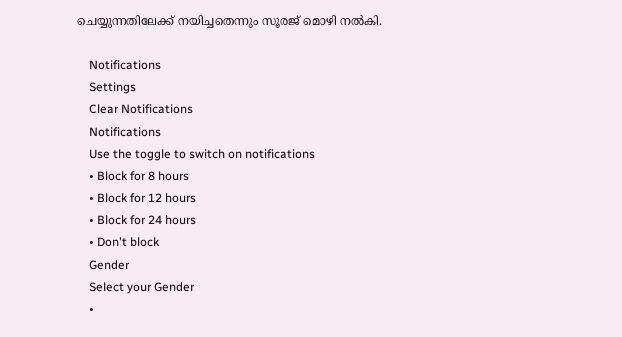ചെയ്യുന്നതിലേക്ക് നയിച്ചതെന്നും സൂരജ് മൊഴി നല്‍കി.

    Notifications
    Settings
    Clear Notifications
    Notifications
    Use the toggle to switch on notifications
    • Block for 8 hours
    • Block for 12 hours
    • Block for 24 hours
    • Don't block
    Gender
    Select your Gender
    •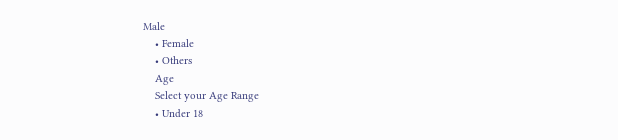Male
    • Female
    • Others
    Age
    Select your Age Range
    • Under 18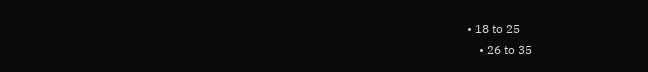• 18 to 25
    • 26 to 35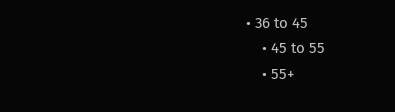• 36 to 45
    • 45 to 55
    • 55+